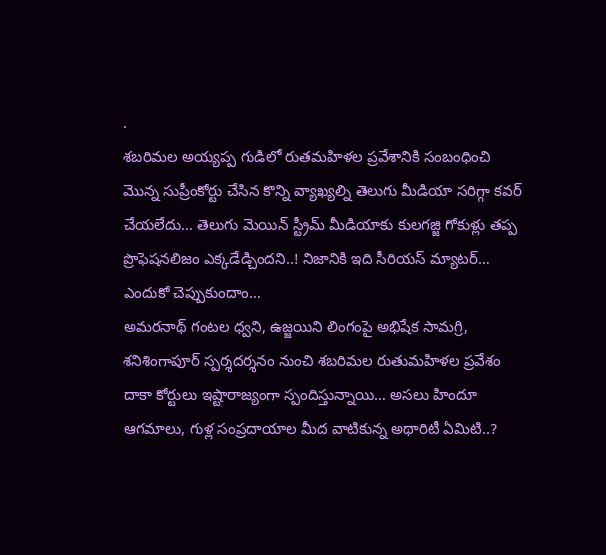.
శబరిమల అయ్యప్ప గుడిలో రుతమహిళల ప్రవేశానికి సంబంధించి మొన్న సుప్రీంకోర్టు చేసిన కొన్ని వ్యాఖ్యల్ని తెలుగు మీడియా సరిగ్గా కవర్ చేయలేదు… తెలుగు మెయిన్ స్ట్రీమ్ మీడియాకు కులగజ్జి గోకుళ్లు తప్ప ప్రొఫెషనలిజం ఎక్కడేడ్చిందని..! నిజానికి ఇది సీరియస్ మ్యాటర్… ఎందుకో చెప్పుకుందాం…
అమరనాథ్ గంటల ధ్వని, ఉజ్జయిని లింగంపై అభిషేక సామగ్రి, శనిశింగాపూర్ స్పర్శదర్శనం నుంచి శబరిమల రుతుమహిళల ప్రవేశం దాకా కోర్టులు ఇష్టారాజ్యంగా స్పందిస్తున్నాయి… అసలు హిందూ ఆగమాలు, గుళ్ల సంప్రదాయాల మీద వాటికున్న అథారిటీ ఏమిటి..?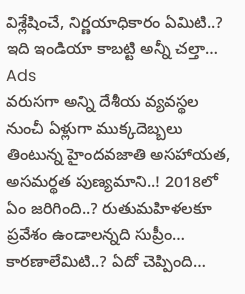విశ్లేషించే, నిర్ణయాధికారం ఏమిటి..? ఇది ఇండియా కాబట్టి అన్నీ చల్తా…
Ads
వరుసగా అన్ని దేశీయ వ్యవస్థల నుంచీ ఏళ్లుగా ముక్కదెబ్బలు తింటున్న హైందవజాతి అసహాయత, అసమర్థత పుణ్యమాని..! 2018లో ఏం జరిగింది..? రుతుమహిళలకూ ప్రవేశం ఉండాలన్నది సుప్రీం… కారణాలేమిటి..? ఏదో చెప్పింది…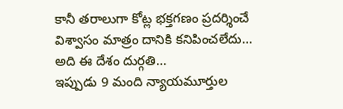కానీ తరాలుగా కోట్ల భక్తగణం ప్రదర్శించే విశ్వాసం మాత్రం దానికి కనిపించలేదు… అది ఈ దేశం దుర్గతి…
ఇప్పుడు 9 మంది న్యాయమూర్తుల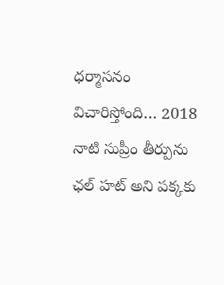ధర్మాసనం విచారిస్తోంది… 2018 నాటి సుప్రీం తీర్పును ఛల్ హట్ అని పక్కకు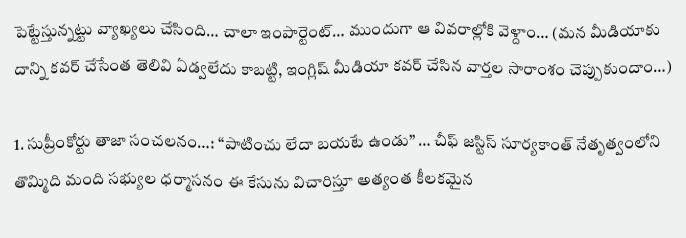పెట్టేస్తున్నట్టు వ్యాఖ్యలు చేసింది… చాలా ఇంపార్టెంట్… ముందుగా ఆ వివరాల్లోకి వెళ్దాం… (మన మీడియాకు దాన్ని కవర్ చేసేంత తెలివి ఏడ్వలేదు కాబట్టి, ఇంగ్లిష్ మీడియా కవర్ చేసిన వార్తల సారాంశం చెప్పుకుందాం…)

1. సుప్రీంకోర్టు తాజా సంచలనం…: “పాటించు లేదా బయటే ఉండు” … చీఫ్ జస్టిస్ సూర్యకాంత్ నేతృత్వంలోని తొమ్మిది మంది సభ్యుల ధర్మాసనం ఈ కేసును విచారిస్తూ అత్యంత కీలకమైన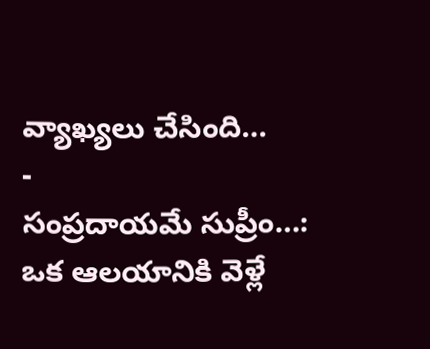వ్యాఖ్యలు చేసింది…
-
సంప్రదాయమే సుప్రీం…: ఒక ఆలయానికి వెళ్లే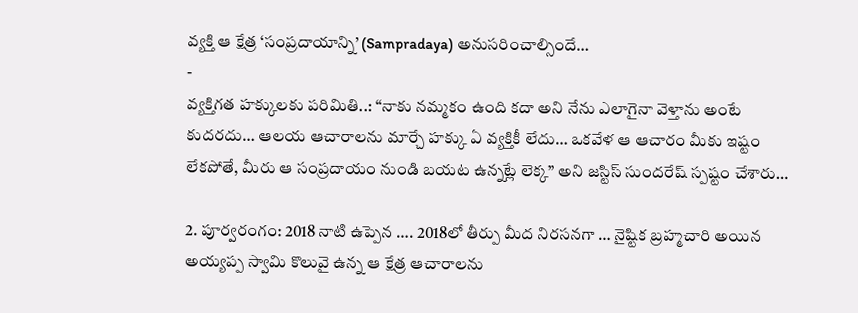వ్యక్తి ఆ క్షేత్ర ‘సంప్రదాయాన్ని’ (Sampradaya) అనుసరించాల్సిందే…
-
వ్యక్తిగత హక్కులకు పరిమితి..: “నాకు నమ్మకం ఉంది కదా అని నేను ఎలాగైనా వెళ్తాను అంటే కుదరదు… ఆలయ ఆచారాలను మార్చే హక్కు ఏ వ్యక్తికీ లేదు… ఒకవేళ ఆ ఆచారం మీకు ఇష్టం లేకపోతే, మీరు ఆ సంప్రదాయం నుండి బయట ఉన్నట్లే లెక్క” అని జస్టిస్ సుందరేష్ స్పష్టం చేశారు…

2. పూర్వరంగం: 2018 నాటి ఉప్పెన …. 2018లో తీర్పు మీద నిరసనగా … నైష్టిక బ్రహ్మచారి అయిన అయ్యప్ప స్వామి కొలువై ఉన్న ఆ క్షేత్ర ఆచారాలను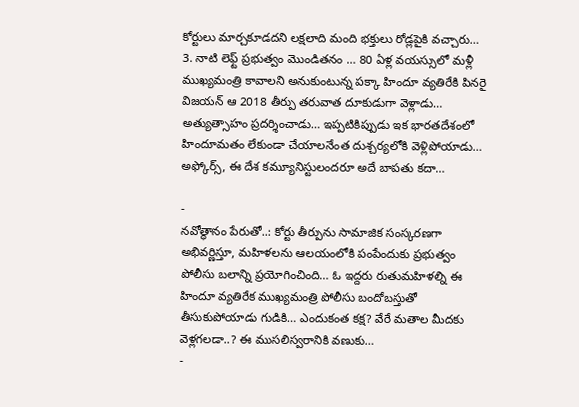కోర్టులు మార్చకూడదని లక్షలాది మంది భక్తులు రోడ్లపైకి వచ్చారు…
3. నాటి లెఫ్ట్ ప్రభుత్వం మొండితనం … 80 ఏళ్ల వయస్సులో మళ్లీ ముఖ్యమంత్రి కావాలని అనుకుంటున్న పక్కా హిందూ వ్యతిరేకి పినరై విజయన్ ఆ 2018 తీర్పు తరువాత దూకుడుగా వెళ్లాడు… అత్యుత్సాహం ప్రదర్శించాడు… ఇప్పటికిప్పుడు ఇక భారతదేశంలో హిందూమతం లేకుండా చేయాలనేంత దుశ్చర్యలోకి వెళ్లిపోయాడు… అఫ్కోర్స్, ఈ దేశ కమ్యూనిస్టులందరూ అదే బాపతు కదా…

-
నవోత్థానం పేరుతో..: కోర్టు తీర్పును సామాజిక సంస్కరణగా అభివర్ణిస్తూ, మహిళలను ఆలయంలోకి పంపేందుకు ప్రభుత్వం పోలీసు బలాన్ని ప్రయోగించింది… ఓ ఇద్దరు రుతుమహిళల్ని ఈ హిందూ వ్యతిరేక ముఖ్యమంత్రి పోలీసు బందోబస్తుతో తీసుకుపోయాడు గుడికి… ఎందుకంత కక్ష? వేరే మతాల మీదకు వెళ్లగలడా..? ఈ ముసలిస్వరానికి వణుకు…
-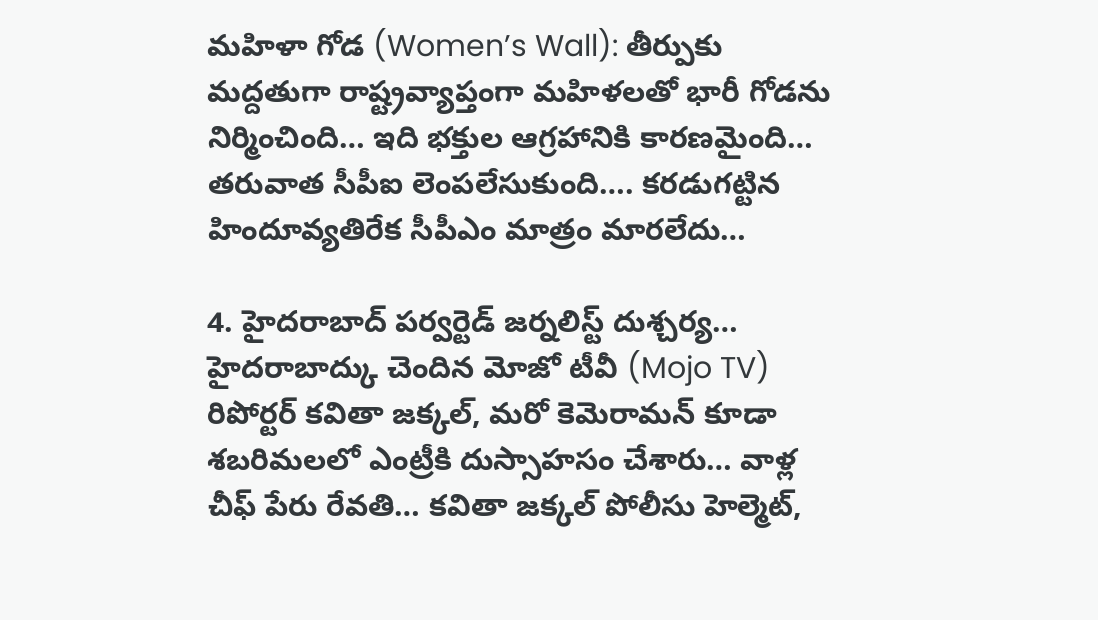మహిళా గోడ (Women’s Wall): తీర్పుకు మద్దతుగా రాష్ట్రవ్యాప్తంగా మహిళలతో భారీ గోడను నిర్మించింది… ఇది భక్తుల ఆగ్రహానికి కారణమైంది… తరువాత సీపీఐ లెంపలేసుకుంది…. కరడుగట్టిన హిందూవ్యతిరేక సీపీఎం మాత్రం మారలేదు…

4. హైదరాబాద్ పర్వర్టెడ్ జర్నలిస్ట్ దుశ్చర్య… హైదరాబాద్కు చెందిన మోజో టీవీ (Mojo TV) రిపోర్టర్ కవితా జక్కల్, మరో కెమెరామన్ కూడా శబరిమలలో ఎంట్రీకి దుస్సాహసం చేశారు… వాళ్ల చీఫ్ పేరు రేవతి… కవితా జక్కల్ పోలీసు హెల్మెట్,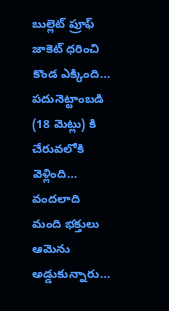బుల్లెట్ ప్రూఫ్ జాకెట్ ధరించి కొండ ఎక్కింది… పదునెట్టాంబడి (18 మెట్లు) కి చేరువలోకి వెళ్లింది… వందలాది మంది భక్తులు ఆమెను అడ్డుకున్నారు…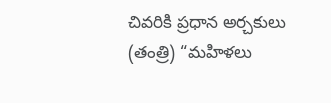చివరికి ప్రధాన అర్చకులు (తంత్రి) “మహిళలు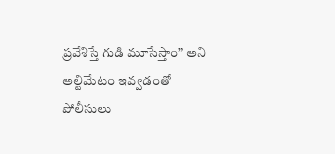ప్రవేశిస్తే గుడి మూసేస్తాం” అని అల్టిమేటం ఇవ్వడంతో పోలీసులు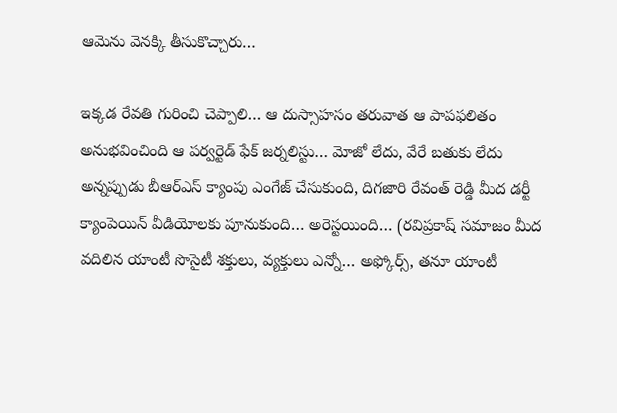ఆమెను వెనక్కి తీసుకొచ్చారు…

ఇక్కడ రేవతి గురించి చెప్పాలి… ఆ దుస్సాహసం తరువాత ఆ పాపఫలితం అనుభవించింది ఆ పర్వర్టెడ్ ఫేక్ జర్నలిస్టు… మోజో లేదు, వేరే బతుకు లేదు అన్నప్పుడు బీఆర్ఎస్ క్యాంపు ఎంగేజ్ చేసుకుంది, దిగజారి రేవంత్ రెడ్డి మీద డర్టీ క్యాంపెయిన్ వీడియోలకు పూనుకుంది… అరెస్టయింది… (రవిప్రకాష్ సమాజం మీద వదిలిన యాంటీ సొసైటీ శక్తులు, వ్యక్తులు ఎన్నో… అఫ్కోర్స్, తనూ యాంటీ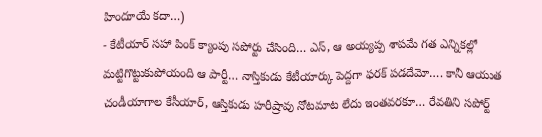హిందూయే కదా…)
- కేటీయార్ సహా పింక్ క్యాంపు సపోర్టు చేసింది… ఎస్, ఆ అయ్యప్ప శాపమే గత ఎన్నికల్లో మట్టిగొట్టుకుపోయంది ఆ పార్టీ… నాస్తికుడు కేటీయార్కు పెద్దగా ఫరక్ పడదేమో…. కానీ ఆయుత చండీయాగాల కేసీయార్, ఆస్తికుడు హరీష్రావు నోటమాట లేదు ఇంతవరకూ… రేవతిని సపోర్ట్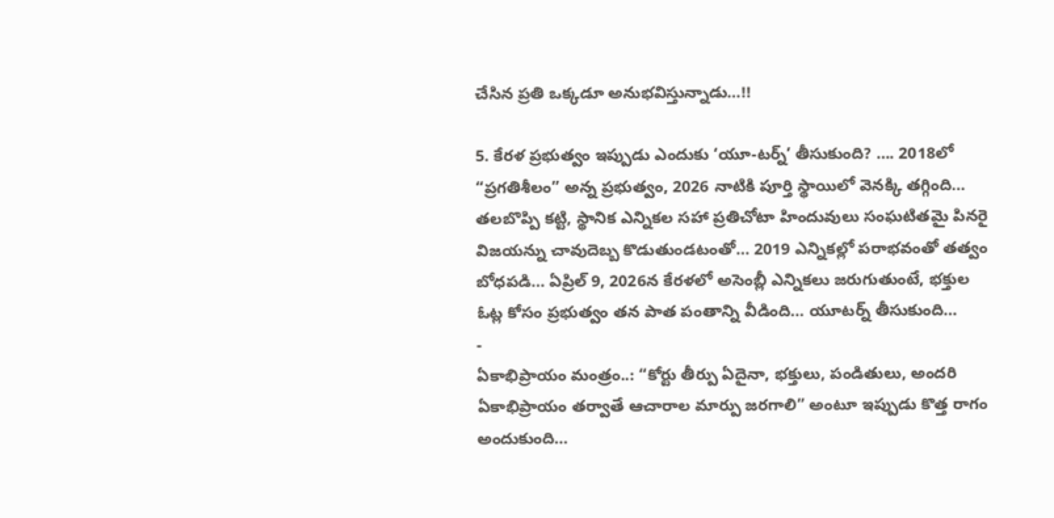చేసిన ప్రతి ఒక్కడూ అనుభవిస్తున్నాడు…!!

5. కేరళ ప్రభుత్వం ఇప్పుడు ఎందుకు ‘యూ-టర్న్’ తీసుకుంది? …. 2018లో “ప్రగతిశీలం” అన్న ప్రభుత్వం, 2026 నాటికి పూర్తి స్థాయిలో వెనక్కి తగ్గింది… తలబొప్పి కట్టి, స్థానిక ఎన్నికల సహా ప్రతిచోటా హిందువులు సంఘటితమై పినరై విజయన్ను చావుదెబ్బ కొడుతుండటంతో… 2019 ఎన్నికల్లో పరాభవంతో తత్వం బోధపడి… ఏప్రిల్ 9, 2026న కేరళలో అసెంబ్లీ ఎన్నికలు జరుగుతుంటే, భక్తుల ఓట్ల కోసం ప్రభుత్వం తన పాత పంతాన్ని వీడింది… యూటర్న్ తీసుకుంది…
-
ఏకాభిప్రాయం మంత్రం..: “కోర్టు తీర్పు ఏదైనా, భక్తులు, పండితులు, అందరి ఏకాభిప్రాయం తర్వాతే ఆచారాల మార్పు జరగాలి” అంటూ ఇప్పుడు కొత్త రాగం అందుకుంది…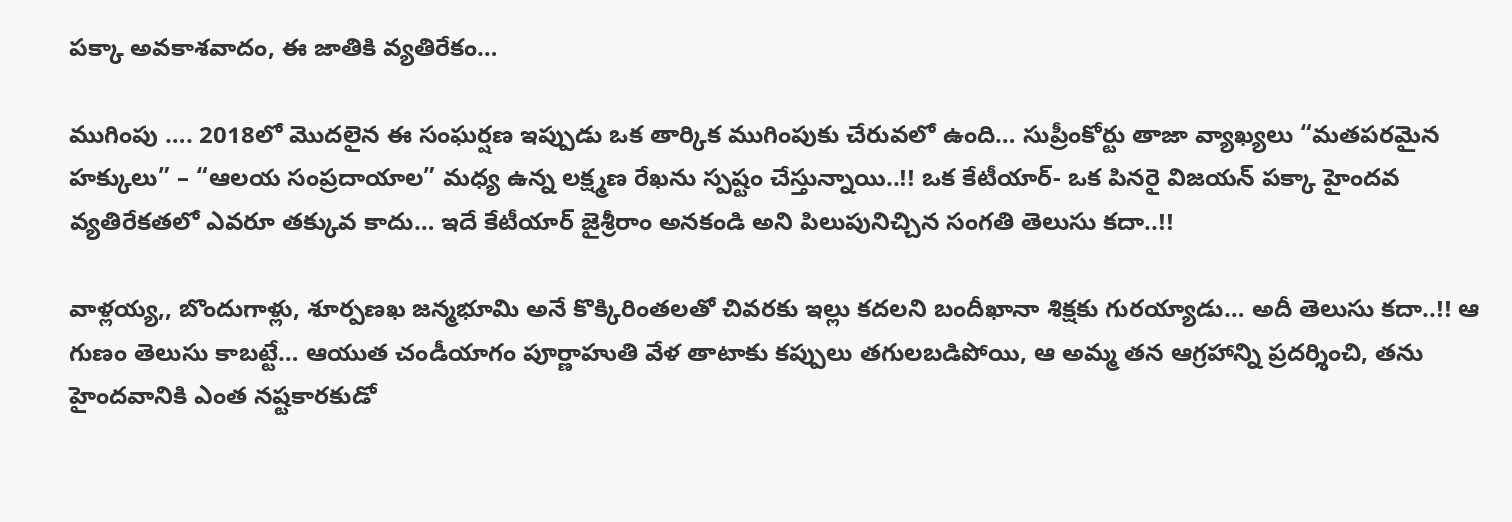పక్కా అవకాశవాదం, ఈ జాతికి వ్యతిరేకం…

ముగింపు …. 2018లో మొదలైన ఈ సంఘర్షణ ఇప్పుడు ఒక తార్కిక ముగింపుకు చేరువలో ఉంది… సుప్రీంకోర్టు తాజా వ్యాఖ్యలు “మతపరమైన హక్కులు” – “ఆలయ సంప్రదాయాల” మధ్య ఉన్న లక్ష్మణ రేఖను స్పష్టం చేస్తున్నాయి..!! ఒక కేటీయార్- ఒక పినరై విజయన్ పక్కా హైందవ వ్యతిరేకతలో ఎవరూ తక్కువ కాదు… ఇదే కేటీయార్ జైశ్రీరాం అనకండి అని పిలుపునిచ్చిన సంగతి తెలుసు కదా..!!

వాళ్లయ్య,, బొందుగాళ్లు, శూర్పణఖ జన్మభూమి అనే కొక్కిరింతలతో చివరకు ఇల్లు కదలని బందీఖానా శిక్షకు గురయ్యాడు… అదీ తెలుసు కదా..!! ఆ గుణం తెలుసు కాబట్టే… ఆయుత చండీయాగం పూర్ణాహుతి వేళ తాటాకు కప్పులు తగులబడిపోయి, ఆ అమ్మ తన ఆగ్రహాన్ని ప్రదర్శించి, తను హైందవానికి ఎంత నష్టకారకుడో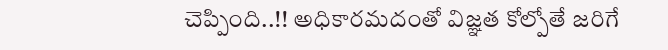చెప్పింది..!! అధికారమదంతో విజ్ఞత కోల్పోతే జరిగే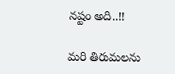నష్టం అది..!!

మరి తిరుమలను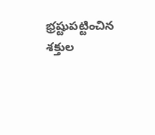భ్రష్టుపట్టించిన శక్తుల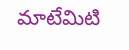మాటేమిటి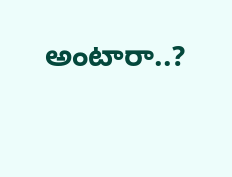అంటారా..?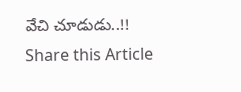వేచి చూడుడు..!!
Share this Article